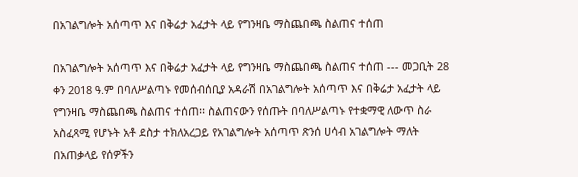በአገልግሎት አሰጣጥ እና በቅሬታ አፈታት ላይ የግንዛቤ ማስጨበጫ ስልጠና ተሰጠ

በአገልግሎት አሰጣጥ እና በቅሬታ አፈታት ላይ የግንዛቤ ማስጨበጫ ስልጠና ተሰጠ --- መጋቢት 28 ቀን 2018 ዓ.ም በባለሥልጣኑ የመሰብሰቢያ አዳራሽ በአገልግሎት አሰጣጥ እና በቅሬታ አፈታት ላይ የግንዛቤ ማስጨበጫ ስልጠና ተሰጠ፡፡ ስልጠናውን የሰጡት በባለሥልጣኑ የተቋማዊ ለውጥ ስራ አስፈጻሚ የሆኑት አቶ ደስታ ተክለአረጋይ የአገልግሎት አሰጣጥ ጽንሰ ሀሳብ አገልግሎት ማለት በአጠቃላይ የሰዎችን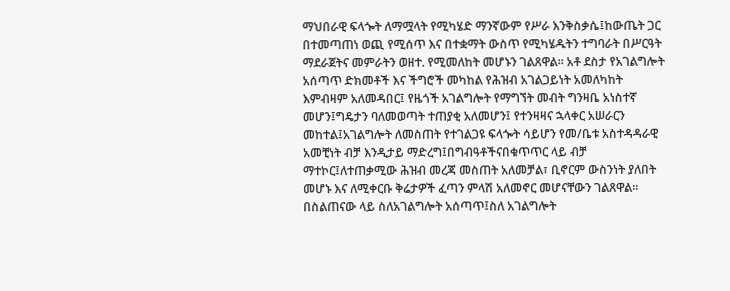ማህበራዊ ፍላጐት ለማሟላት የሚካሄድ ማንኛውም የሥራ እንቅስቃሴ፤ከውጤት ጋር በተመጣጠነ ወጪ የሚሰጥ እና በተቋማት ውስጥ የሚካሄዱትን ተግባራት በሥርዓት ማደራጀትና መምራትን ወዘተ. የሚመለከት መሆኑን ገልጸዋል፡፡ አቶ ደስታ የአገልግሎት አሰጣጥ ድክመቶች እና ችግሮች መካከል የሕዝብ አገልጋይነት አመለካከት እምብዛም አለመዳበር፤ የዜጎች አገልግሎት የማግኘት መብት ግንዛቤ አነስተኛ መሆን፤ግዴታን ባለመወጣት ተጠያቂ አለመሆን፤ የተንዛዛና ኋላቀር አሠራርን መከተል፤አገልግሎት ለመስጠት የተገልጋዩ ፍላጐት ሳይሆን የመ/ቤቱ አስተዳዳራዊ አመቺነት ብቻ እንዲታይ ማድረግ፤በግብዓቶችናበቁጥጥር ላይ ብቻ ማተኮር፤ለተጠቃሚው ሕዝብ መረጃ መስጠት አለመቻል፣ ቢኖርም ውስንነት ያለበት መሆኑ እና ለሚቀርቡ ቅሬታዎች ፈጣን ምላሽ አለመኖር መሆናቸውን ገልጸዋል፡፡ በስልጠናው ላይ ስለአገልግሎት አሰጣጥ፤ስለ አገልግሎት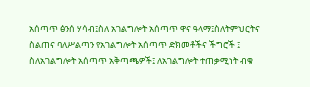አሰጣጥ ፅንሰ ሃሳብ፤ስለ አገልግሎት አሰጣጥ ዋና ዓላማ፤ስለትምህርትና ስልጠና ባለሥልጣን የአገልግሎት አሰጣጥ ድክመቶችና ችግሮች ፤ ስለአገልግሎት አሰጣጥ አቅጣጫዎች፤ ለአገልግሎት ተጠቃሚነት ብቁ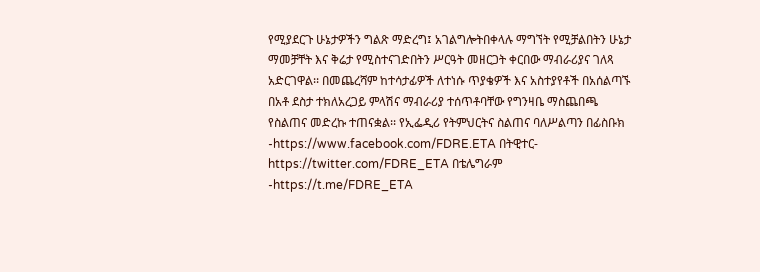የሚያደርጉ ሁኔታዎችን ግልጽ ማድረግ፤ አገልግሎትበቀላሉ ማግኘት የሚቻልበትን ሁኔታ ማመቻቸት እና ቅሬታ የሚስተናገድበትን ሥርዓት መዘርጋት ቀርበው ማብራሪያና ገለጻ አድርገዋል፡፡ በመጨረሻም ከተሳታፊዎች ለተነሱ ጥያቄዎች እና አስተያየቶች በአሰልጣኙ በአቶ ደስታ ተክለአረጋይ ምላሽና ማብራሪያ ተሰጥቶባቸው የግንዛቤ ማስጨበጫ የስልጠና መድረኩ ተጠናቋል፡፡ የኢፌዲሪ የትምህርትና ስልጠና ባለሥልጣን በፊስቡክ -https://www.facebook.com/FDRE.ETA በትዊተር- https://twitter.com/FDRE_ETA በቴሌግራም -https://t.me/FDRE_ETA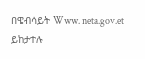በዌብሳይት Www. neta.gov.et ይከታተሉ